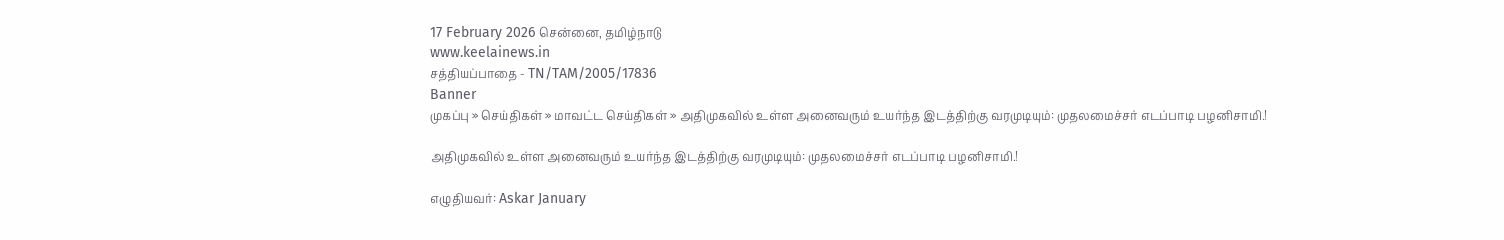17 February 2026 சென்னை, தமிழ்நாடு
www.keelainews.in
சத்தியப்பாதை - TN/TAM/2005/17836
Banner
முகப்பு » செய்திகள் » மாவட்ட செய்திகள் » அதிமுகவில் உள்ள அனைவரும் உயர்ந்த இடத்திற்கு வரமுடியும்: முதலமைச்சர் எடப்பாடி பழனிசாமி.!

அதிமுகவில் உள்ள அனைவரும் உயர்ந்த இடத்திற்கு வரமுடியும்: முதலமைச்சர் எடப்பாடி பழனிசாமி.!

எழுதியவர்: Askar January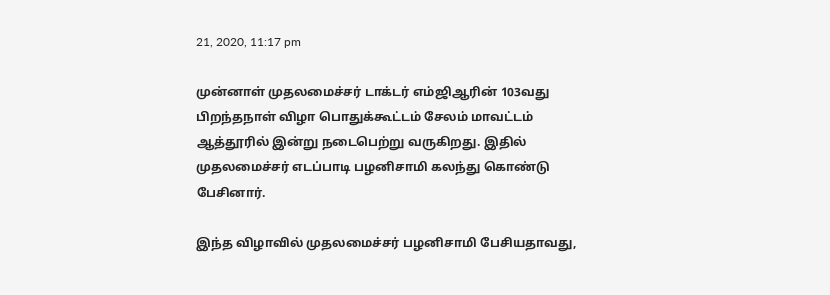21, 2020, 11:17 pm

முன்னாள் முதலமைச்சர் டாக்டர் எம்ஜிஆரின் 103வது பிறந்தநாள் விழா பொதுக்கூட்டம் சேலம் மாவட்டம் ஆத்தூரில் இன்று நடைபெற்று வருகிறது. இதில் முதலமைச்சர் எடப்பாடி பழனிசாமி கலந்து கொண்டு பேசினார்.

இந்த விழாவில் முதலமைச்சர் பழனிசாமி பேசியதாவது,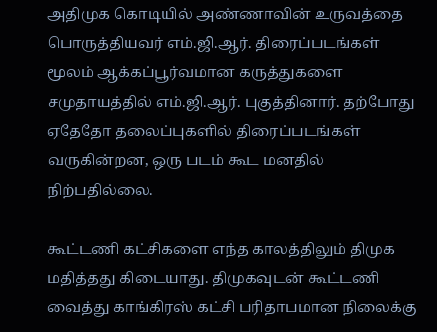அதிமுக கொடியில் அண்ணாவின் உருவத்தை பொருத்தியவர் எம்.ஜி.ஆர். திரைப்படங்கள் மூலம் ஆக்கப்பூர்வமான கருத்துகளை சமுதாயத்தில் எம்.ஜி.ஆர். புகுத்தினார். தற்போது ஏதேதோ தலைப்புகளில் திரைப்படங்கள் வருகின்றன, ஒரு படம் கூட மனதில் நிற்பதில்லை.

கூட்டணி கட்சிகளை எந்த காலத்திலும் திமுக மதித்தது கிடையாது. திமுகவுடன் கூட்டணி வைத்து காங்கிரஸ் கட்சி பரிதாபமான நிலைக்கு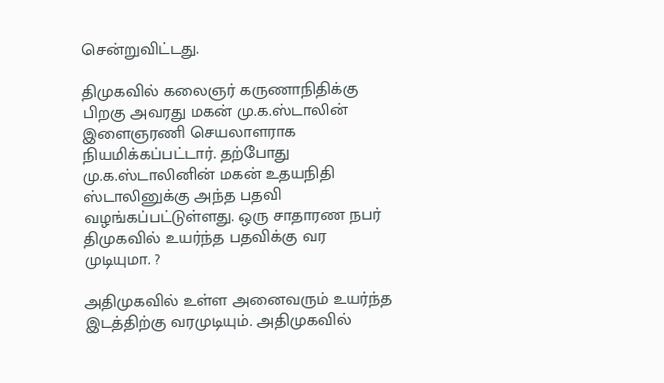சென்றுவிட்டது.

திமுகவில் கலைஞர் கருணாநிதிக்கு பிறகு அவரது மகன் மு.க.ஸ்டாலின் இளைஞரணி செயலாளராக நியமிக்கப்பட்டார். தற்போது மு.க.ஸ்டாலினின் மகன் உதயநிதி ஸ்டாலினுக்கு அந்த பதவி வழங்கப்பட்டுள்ளது. ஒரு சாதாரண நபர் திமுகவில் உயர்ந்த பதவிக்கு வர முடியுமா. ?

அதிமுகவில் உள்ள அனைவரும் உயர்ந்த இடத்திற்கு வரமுடியும். அதிமுகவில்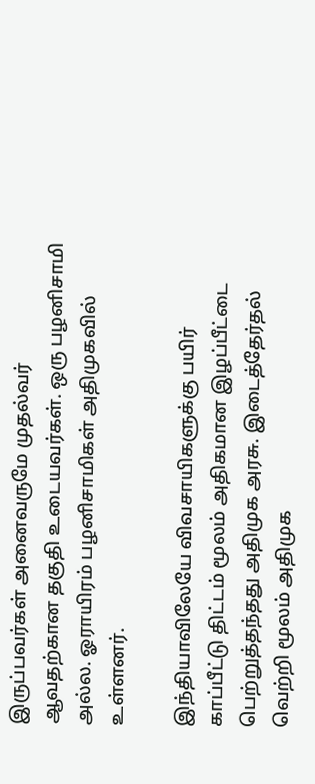இருப்பவர்கள் அனைவருமே முதல்வர் ஆவதற்கான தகுதி உடையவர்கள். ஒரு பழனிசாமி அல்ல. ஓராயிரம் பழனிசாமிகள் அதிமுகவில் உள்ளனர்.

இந்தியாவிலேயே விவசாயிகளுக்கு பயிர் காப்பீட்டு திட்டம் மூலம் அதிகமான இழப்பீட்டை பெற்றுத்தந்தது அதிமுக அரசு. இடைத்தேர்தல் வெற்றி மூலம் அதிமுக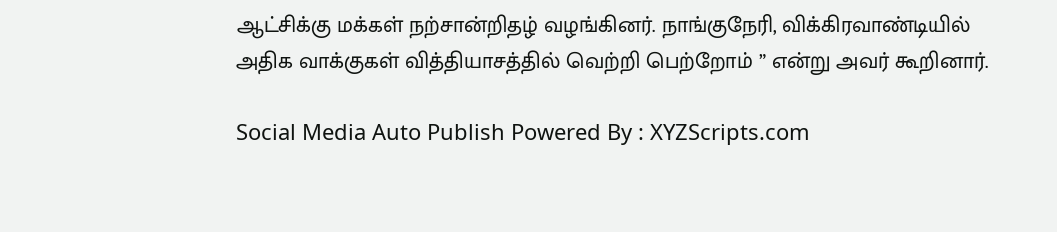ஆட்சிக்கு மக்கள் நற்சான்றிதழ் வழங்கினர். நாங்குநேரி, விக்கிரவாண்டியில் அதிக வாக்குகள் வித்தியாசத்தில் வெற்றி பெற்றோம் ” என்று அவர் கூறினார்.

Social Media Auto Publish Powered By : XYZScripts.com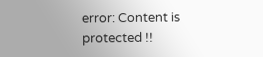error: Content is protected !!